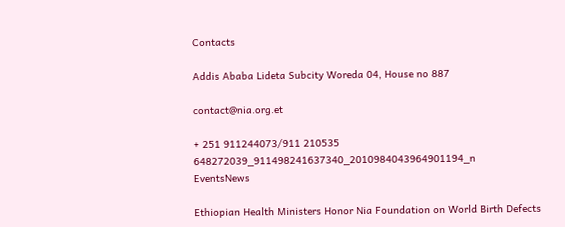Contacts

Addis Ababa Lideta Subcity Woreda 04, House no 887

contact@nia.org.et

+ 251 911244073/911 210535
648272039_911498241637340_2010984043964901194_n
EventsNews

Ethiopian Health Ministers Honor Nia Foundation on World Birth Defects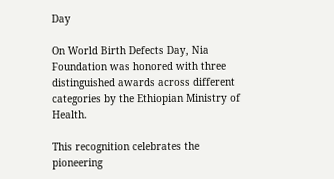Day

On World Birth Defects Day, Nia Foundation was honored with three distinguished awards across different categories by the Ethiopian Ministry of Health.

This recognition celebrates the pioneering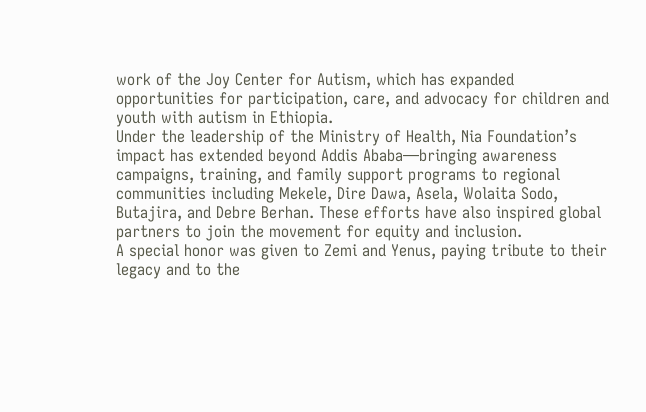work of the Joy Center for Autism, which has expanded opportunities for participation, care, and advocacy for children and youth with autism in Ethiopia.
Under the leadership of the Ministry of Health, Nia Foundation’s impact has extended beyond Addis Ababa—bringing awareness campaigns, training, and family support programs to regional communities including Mekele, Dire Dawa, Asela, Wolaita Sodo, Butajira, and Debre Berhan. These efforts have also inspired global partners to join the movement for equity and inclusion.
A special honor was given to Zemi and Yenus, paying tribute to their legacy and to the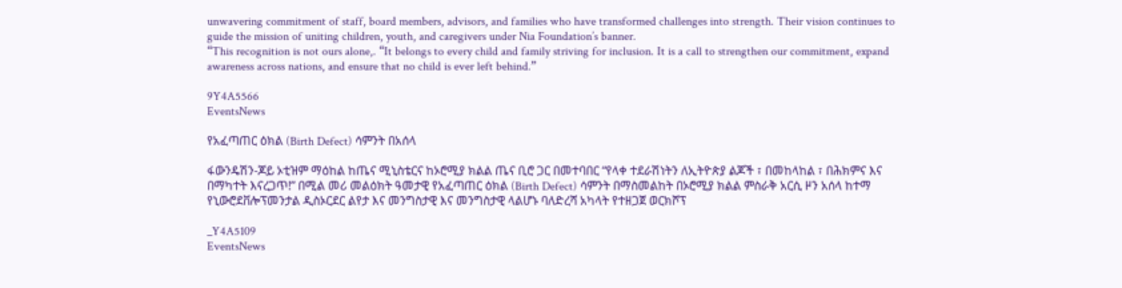unwavering commitment of staff, board members, advisors, and families who have transformed challenges into strength. Their vision continues to guide the mission of uniting children, youth, and caregivers under Nia Foundation’s banner.
“This recognition is not ours alone,. “It belongs to every child and family striving for inclusion. It is a call to strengthen our commitment, expand awareness across nations, and ensure that no child is ever left behind.”

9Y4A5566
EventsNews

የአፈጣጠር ዕክል (Birth Defect) ሳምንት በአሰላ

ፋውንዴሽን-ጆይ ኦቲዝም ማዕከል ከጤና ሚኒስቴርና ከኦሮሚያ ክልል ጤና ቢሮ ጋር በመተባበር “የላቀ ተደራሽነትን ለኢትዮጵያ ልጆች ፣ በመከላከል ፣ በሕክምና እና በማካተት እናረጋጥ!” በሚል መሪ መልዕክት ዓመታዊ የአፈጣጠር ዕክል (Birth Defect) ሳምንት በማስመልከት በኦሮሚያ ክልል ምስራቅ አርሲ ዞን አሰላ ከተማ የኒውሮደቨሎፕመንታል ዲስኦርደር ልየታ እና መንግስታዊ እና መንግስታዊ ላልሆኑ ባለድረሻ አካላት የተዘጋጀ ወርክሾፕ

_Y4A5109
EventsNews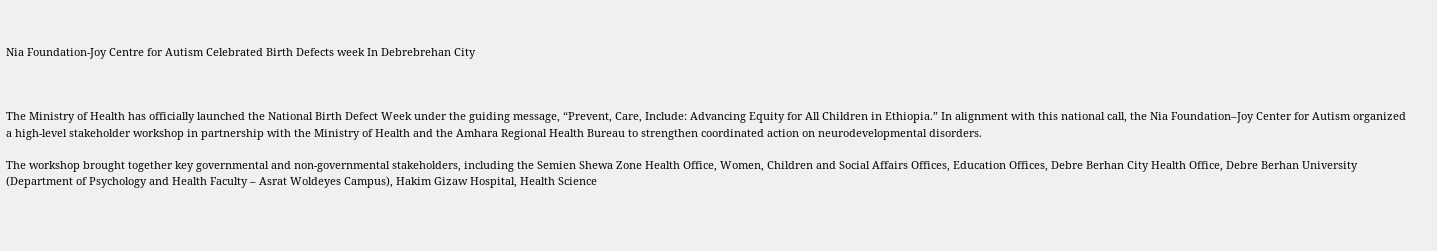Nia Foundation-Joy Centre for Autism Celebrated Birth Defects week In Debrebrehan City



The Ministry of Health has officially launched the National Birth Defect Week under the guiding message, “Prevent, Care, Include: Advancing Equity for All Children in Ethiopia.” In alignment with this national call, the Nia Foundation–Joy Center for Autism organized a high-level stakeholder workshop in partnership with the Ministry of Health and the Amhara Regional Health Bureau to strengthen coordinated action on neurodevelopmental disorders.

The workshop brought together key governmental and non-governmental stakeholders, including the Semien Shewa Zone Health Office, Women, Children and Social Affairs Offices, Education Offices, Debre Berhan City Health Office, Debre Berhan University (Department of Psychology and Health Faculty – Asrat Woldeyes Campus), Hakim Gizaw Hospital, Health Science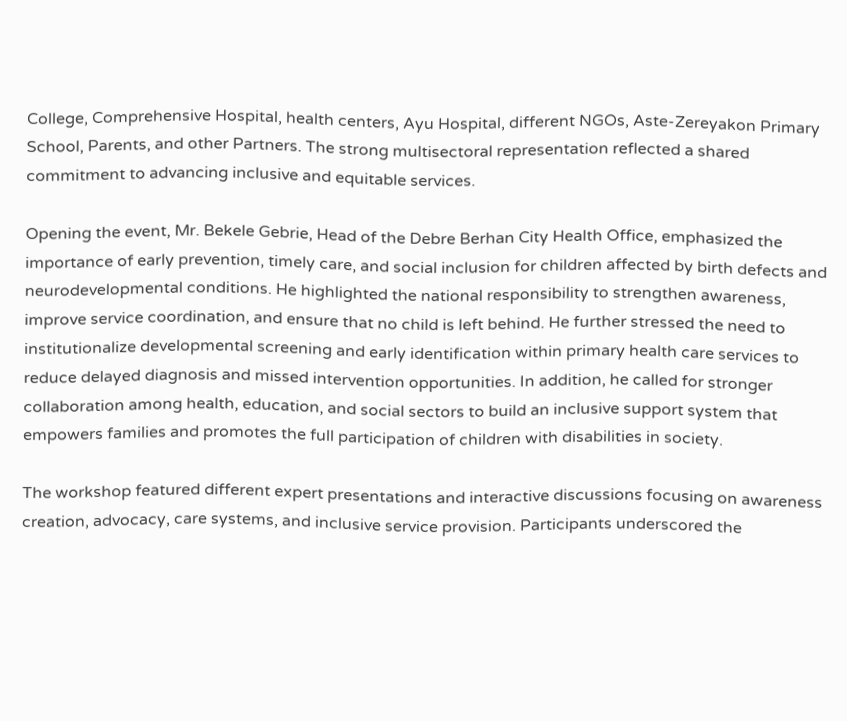College, Comprehensive Hospital, health centers, Ayu Hospital, different NGOs, Aste-Zereyakon Primary School, Parents, and other Partners. The strong multisectoral representation reflected a shared commitment to advancing inclusive and equitable services.

Opening the event, Mr. Bekele Gebrie, Head of the Debre Berhan City Health Office, emphasized the importance of early prevention, timely care, and social inclusion for children affected by birth defects and neurodevelopmental conditions. He highlighted the national responsibility to strengthen awareness, improve service coordination, and ensure that no child is left behind. He further stressed the need to institutionalize developmental screening and early identification within primary health care services to reduce delayed diagnosis and missed intervention opportunities. In addition, he called for stronger collaboration among health, education, and social sectors to build an inclusive support system that empowers families and promotes the full participation of children with disabilities in society.

The workshop featured different expert presentations and interactive discussions focusing on awareness creation, advocacy, care systems, and inclusive service provision. Participants underscored the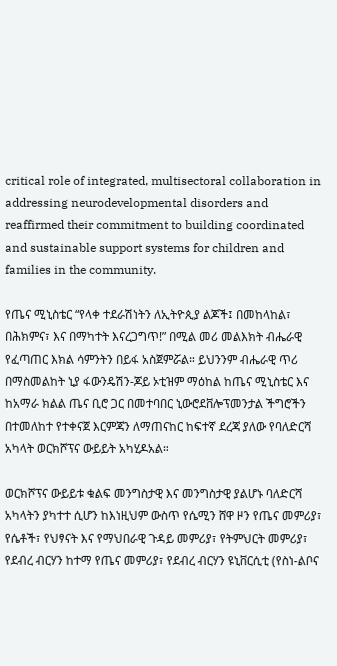critical role of integrated, multisectoral collaboration in addressing neurodevelopmental disorders and reaffirmed their commitment to building coordinated and sustainable support systems for children and families in the community.

የጤና ሚኒስቴር “የላቀ ተደራሽነትን ለኢትዮጲያ ልጆች፤ በመከላከል፣ በሕክምና፣ እና በማካተት እናረጋግጥ!” በሚል መሪ መልእክት ብሔራዊ የፈጣጠር እክል ሳምንትን በይፋ አስጀምሯል። ይህንንም ብሔራዊ ጥሪ በማስመልከት ኒያ ፋውንዴሽን-ጆይ ኦቲዝም ማዕከል ከጤና ሚኒስቴር እና ከአማራ ክልል ጤና ቢሮ ጋር በመተባበር ኒውሮደቨሎፕመንታል ችግሮችን በተመለከተ የተቀናጀ እርምጃን ለማጠናከር ከፍተኛ ደረጃ ያለው የባለድርሻ አካላት ወርክሾፕና ውይይት አካሂዶአል።

ወርክሾፕና ውይይቱ ቁልፍ መንግስታዊ እና መንግስታዊ ያልሆኑ ባለድርሻ አካላትን ያካተተ ሲሆን ከእነዚህም ውስጥ የሴሚን ሸዋ ዞን የጤና መምሪያ፣ የሴቶች፣ የህፃናት እና የማህበራዊ ጉዳይ መምሪያ፣ የትምህርት መምሪያ፣ የደብረ ብርሃን ከተማ የጤና መምሪያ፣ የደብረ ብርሃን ዩኒቨርሲቲ (የስነ-ልቦና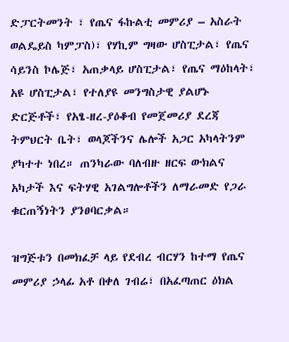ድፓርትመንት ፣ የጤና ፋኩልቲ መምሪያ – አስራት ወልዴይስ ካምፓስ)፣ የሃኪም ግዛው ሆስፒታል፣ የጤና ሳይንስ ኮሌጅ፣ አጠቃላይ ሆስፒታል፣ የጤና ማዕከላት፣ አዩ ሆስፒታል፣ የተለያዩ መንግስታዊ ያልሆኑ ድርጅቶች፣ የአፄ-ዘረ-ያዕቆብ የመጀመሪያ ደረጃ ትምህርት ቤት፣ ወላጆችንና ሌሎች አጋር አካላትንም ያካተተ ነበረ። ጠንካራው ባለብዙ ዘርፍ ውክልና አካታች እና ፍትሃዊ አገልግሎቶችን ለማራመድ የጋራ ቁርጠኝነትን ያንፀባርቃል።

ዝግጅቱን በመክፈቻ ላይ የደብረ ብርሃን ከተማ የጤና መምሪያ ኃላፊ አቶ በቀለ ገብሬ፣ በአፈጣጠር ዕክል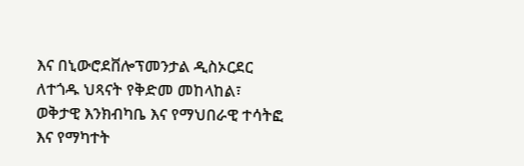እና በኒውሮደቨሎፕመንታል ዲስኦርደር ለተጎዱ ህጻናት የቅድመ መከላከል፣ ወቅታዊ እንክብካቤ እና የማህበራዊ ተሳትፎ  እና የማካተት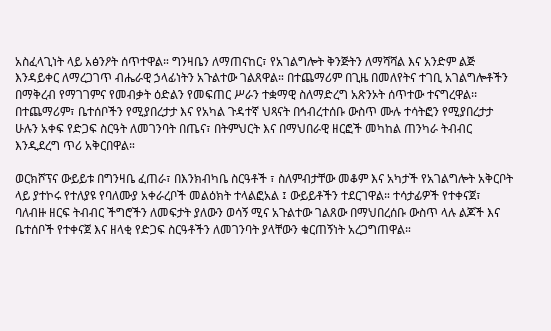አስፈላጊነት ላይ አፅንዖት ሰጥተዋል። ግንዛቤን ለማጠናከር፣ የአገልግሎት ቅንጅትን ለማሻሻል እና አንድም ልጅ እንዳይቀር ለማረጋገጥ ብሔራዊ ኃላፊነትን አጉልተው ገልጸዋል። በተጨማሪም በጊዜ በመለየትና ተገቢ አገልግሎቶችን በማቅረብ የማገገምና የመብቃት ዕድልን የመፍጠር ሥራን ተቋማዊ ስለማድረግ አጽንኦት ሰጥተው ተናግረዋል፡፡ በተጨማሪም፣ ቤተሰቦችን የሚያበረታታ እና የአካል ጉዳተኛ ህጻናት በኅብረተሰቡ ውስጥ ሙሉ ተሳትፎን የሚያበረታታ ሁሉን አቀፍ የድጋፍ ስርዓት ለመገንባት በጤና፣ በትምህርት እና በማህበራዊ ዘርፎች መካከል ጠንካራ ትብብር እንዲደረግ ጥሪ አቅርበዋል።

ወርክሾፕና ውይይቱ በግንዛቤ ፈጠራ፣ በእንክብካቤ ስርዓቶች ፣ ስለምብታቸው መቆም እና አካታች የአገልግሎት አቅርቦት ላይ ያተኮሩ የተለያዩ የባለሙያ አቀራረቦች መልዕክት ተላልፎአል ፤ ውይይቶችን ተደርገዋል። ተሳታፊዎች የተቀናጀ፣ ባለብዙ ዘርፍ ትብብር ችግሮችን ለመፍታት ያለውን ወሳኝ ሚና አጉልተው ገልጸው በማህበረሰቡ ውስጥ ላሉ ልጆች እና ቤተሰቦች የተቀናጀ እና ዘላቂ የድጋፍ ስርዓቶችን ለመገንባት ያላቸውን ቁርጠኝነት አረጋግጠዋል።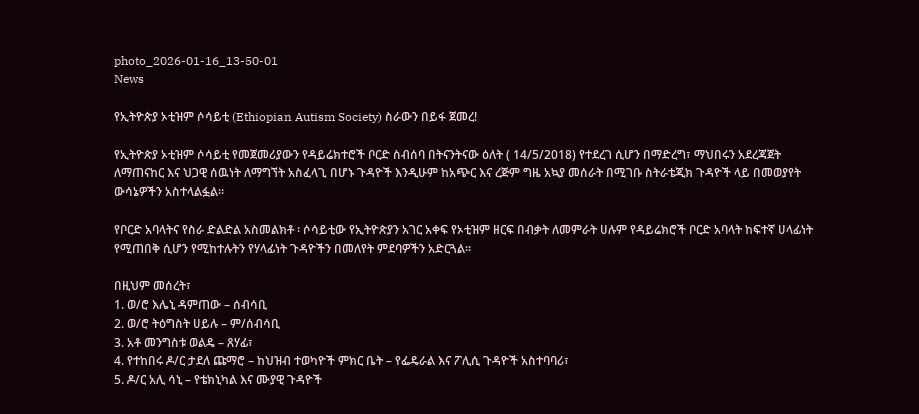photo_2026-01-16_13-50-01
News

የኢትዮጵያ ኦቲዝም ሶሳይቲ (Ethiopian Autism Society) ስራውን በይፋ ጀመረ!

የኢትዮጵያ ኦቲዝም ሶሳይቲ የመጀመሪያውን የዳይሬክተሮች ቦርድ ስብሰባ በትናንትናው ዕለት ( 14/5/2018) የተደረገ ሲሆን በማድረግ፣ ማህበሩን አደረጃጀት ለማጠናከር እና ህጋዊ ሰዉነት ለማግኘት አስፈላጊ በሆኑ ጉዳዮች እንዲሁም ከአጭር እና ረጅም ግዜ አኳያ መሰራት በሚገቡ ስትራቴጂክ ጉዳዮች ላይ በመወያየት ውሳኔዎችን አስተላልፏል።

የቦርድ አባላትና የስራ ድልድል አስመልክቶ ፡ ሶሳይቲው የኢትዮጵያን አገር አቀፍ የኦቲዝም ዘርፍ በብቃት ለመምራት ሀሉም የዳይሬክሮች ቦርድ አባላት ከፍተኛ ሀላፊነት የሚጠበቅ ሲሆን የሚከተሉትን የሃላፊነት ጉዳዮችን በመለየት ምደባዎችን አድርጓል።

በዚህም መሰረት፣
1. ወ/ሮ እሌኒ ዳምጠው – ሰብሳቢ
2. ወ/ሮ ትዕግስት ሀይሉ – ም/ሰብሳቢ
3. አቶ መንግስቱ ወልዴ – ጸሃፊ፣
4. የተከበሩ ዶ/ር ታደለ ጩማሮ – ከህዝብ ተወካዮች ምክር ቤት – የፌዴራል እና ፖሊሲ ጉዳዮች አስተባባሪ፣
5. ዶ/ር አሊ ሳኒ – የቴክኒካል እና ሙያዊ ጉዳዮች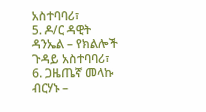አስተባባሪ፣
5. ዶ/ር ዳዊት ዳንኤል – የክልሎች ጉዳይ አስተባባሪ፣
6. ጋዜጤኛ መላኩ ብርሃኑ –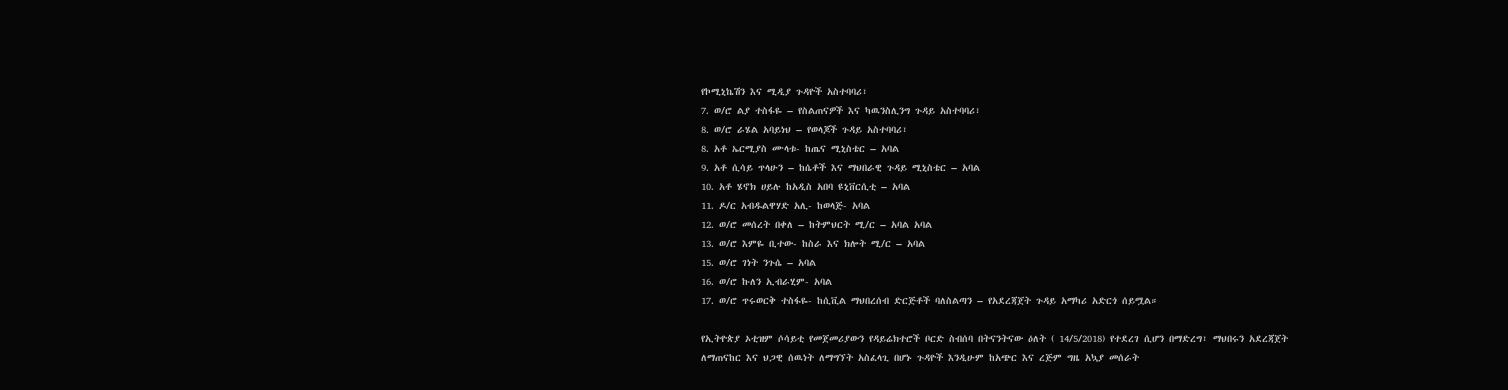የኮሚኒኬሽን እና ሚዲያ ጉዳዮች አስተባባሪ፣
7. ወ/ሮ ልያ ተስፋዬ – የስልጠናዎች እና ካዉንስሊንግ ጉዳይ አስተባባሪ፣
8. ወ/ሮ ራሄል አባይነህ – የወላጆች ጉዳይ አስተባባሪ፣
8. አቶ ኤርሚያስ ሙላቱ- ከጤና ሚኒስቴር – አባል
9. አቶ ሲሳይ ጥላሁን – ከሴቶች እና ማህበራዊ ጉዳይ ሚኒስቴር – አባል
10. አቶ ሄኖክ ሀይሉ ከአዲስ አበባ ዩኒቨርሲቲ – አባል
11. ዶ/ር አብዱልዋሃድ አሊ- ከወላጅ- አባል
12. ወ/ሮ መሰረት በቀለ – ከትምህርት ሚ/ር – አባል አባል
13. ወ/ሮ እምዬ ቢተው- ከስራ እና ክሎት ሚ/ር – አባል
15. ወ/ሮ ገነት ንጉሴ – አባል
16. ወ/ሮ ኩለን ኢብራሂም- አባል
17. ወ/ሮ ጥሩወርቅ ተስፋዬ- ከሲቪል ማህበረሰብ ድርጅቶች ባለስልጣን – የአደረጃጀት ጉዳይ አማካሪ አድርጎ ሰይሟል።

የኢትዮጵያ ኦቲዝም ሶሳይቲ የመጀመሪያውን የዳይሬክተሮች ቦርድ ስብሰባ በትናንትናው ዕለት ( 14/5/2018) የተደረገ ሲሆን በማድረግ፣ ማህበሩን አደረጃጀት ለማጠናከር እና ህጋዊ ሰዉነት ለማግኘት አስፈላጊ በሆኑ ጉዳዮች እንዲሁም ከአጭር እና ረጅም ግዜ አኳያ መሰራት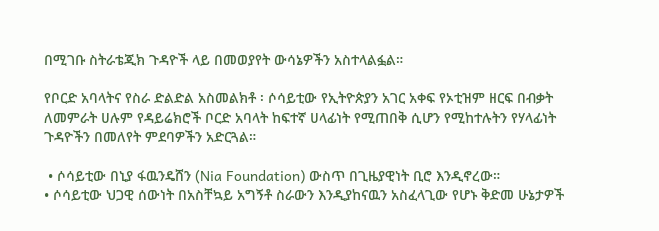በሚገቡ ስትራቴጂክ ጉዳዮች ላይ በመወያየት ውሳኔዎችን አስተላልፏል።

የቦርድ አባላትና የስራ ድልድል አስመልክቶ ፡ ሶሳይቲው የኢትዮጵያን አገር አቀፍ የኦቲዝም ዘርፍ በብቃት ለመምራት ሀሉም የዳይሬክሮች ቦርድ አባላት ከፍተኛ ሀላፊነት የሚጠበቅ ሲሆን የሚከተሉትን የሃላፊነት ጉዳዮችን በመለየት ምደባዎችን አድርጓል።

 • ሶሳይቲው በኒያ ፋዉንዴሸን (Nia Foundation) ውስጥ በጊዜያዊነት ቢሮ እንዲኖረው።
• ሶሳይቲው ህጋዊ ሰውነት በአስቸኳይ አግኝቶ ስራውን እንዲያከናዉን አስፈላጊው የሆኑ ቅድመ ሁኔታዎች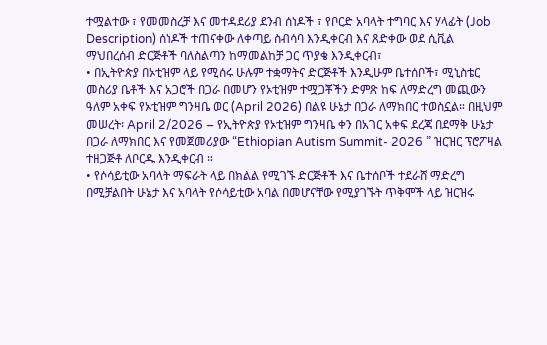ተሟልተው ፣ የመመስረቻ እና መተዳደሪያ ደንብ ሰነዶች ፣ የቦርድ አባላት ተግባር እና ሃላፊት (Job Description) ሰነዶች ተጠናቀው ለቀጣይ ስብሳባ እንዲቀርብ እና ጸድቀው ወደ ሲቪል ማህበረሰብ ድርጅቶች ባለስልጣን ከማመልከቻ ጋር ጥያቄ እንዲቀርብ፣
• በኢትዮጵያ በኦቲዝም ላይ የሚሰሩ ሁሉም ተቋማትና ድርጅቶች እንዲሁም ቤተሰቦች፣ ሚኒስቴር መስሪያ ቤቶች እና አጋሮች በጋራ በመሆን የኦቲዝም ተሟጋቾችን ድምጽ ከፍ ለማድረግ መጪውን ዓለም አቀፍ የኦቲዝም ግንዛቤ ወር (April 2026) በልዩ ሁኔታ በጋራ ለማክበር ተወስኗል። በዚህም መሠረት፡ April 2/2026 – የኢትዮጵያ የኦቲዝም ግንዛቤ ቀን በአገር አቀፍ ደረጃ በደማቅ ሁኔታ በጋራ ለማክበር እና የመጀመሪያው “Ethiopian Autism Summit- 2026 ” ዝርዝር ፕሮፖዛል ተዘጋጅቶ ለቦርዱ እንዲቀርብ ።
• የሶሳይቲው አባላት ማፍራት ላይ በክልል የሚገኙ ድርጅቶች እና ቤተሰቦች ተደራሸ ማድረግ በሚቻልበት ሁኔታ እና አባላት የሶሳይቲው አባል በመሆናቸው የሚያገኙት ጥቅሞች ላይ ዝርዝሩ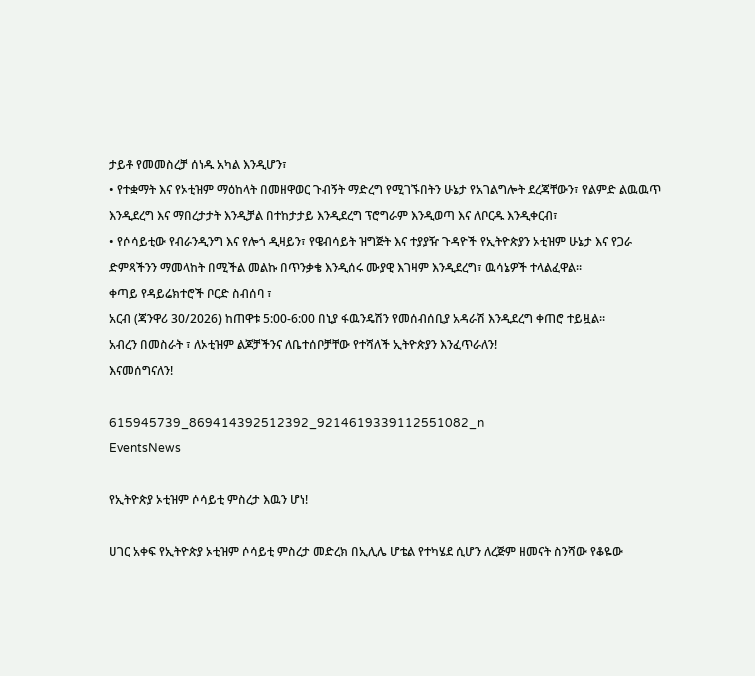ታይቶ የመመስረቻ ሰነዱ አካል እንዲሆን፣
• የተቋማት እና የኦቲዝም ማዕከላት በመዘዋወር ጉብኝት ማድረግ የሚገኙበትን ሁኔታ የአገልግሎት ደረጃቸውን፣ የልምድ ልዉዉጥ እንዲደረግ እና ማበረታታት እንዲቻል በተከታታይ እንዲደረግ ፕሮግራም እንዲወጣ እና ለቦርዱ እንዲቀርብ፣
• የሶሳይቲው የብራንዲንግ እና የሎጎ ዲዛይን፣ የዌብሳይት ዝግጅት እና ተያያዥ ጉዳዮች የኢትዮጵያን ኦቲዝም ሁኔታ እና የጋራ ድምጻችንን ማመላከት በሚችል መልኩ በጥንቃቄ እንዲሰሩ ሙያዊ እገዛም እንዲደረግ፣ ዉሳኔዎች ተላልፈዋል።
ቀጣይ የዳይሬክተሮች ቦርድ ስብሰባ ፣
አርብ (ጃንዋሪ 30/2026) ከጠዋቱ 5:00-6:00 በኒያ ፋዉንዴሽን የመሰብሰቢያ አዳራሽ እንዲደረግ ቀጠሮ ተይዟል።
አብረን በመስራት ፣ ለኦቲዝም ልጆቻችንና ለቤተሰቦቻቸው የተሻለች ኢትዮጵያን እንፈጥራለን!
እናመሰግናለን!

615945739_869414392512392_9214619339112551082_n
EventsNews

የኢትዮጵያ ኦቲዝም ሶሳይቲ ምስረታ እዉን ሆነ!

ሀገር አቀፍ የኢትዮጵያ ኦቲዝም ሶሳይቲ ምስረታ መድረክ በኢሊሌ ሆቴል የተካሄደ ሲሆን ለረጅም ዘመናት ስንሻው የቆዬው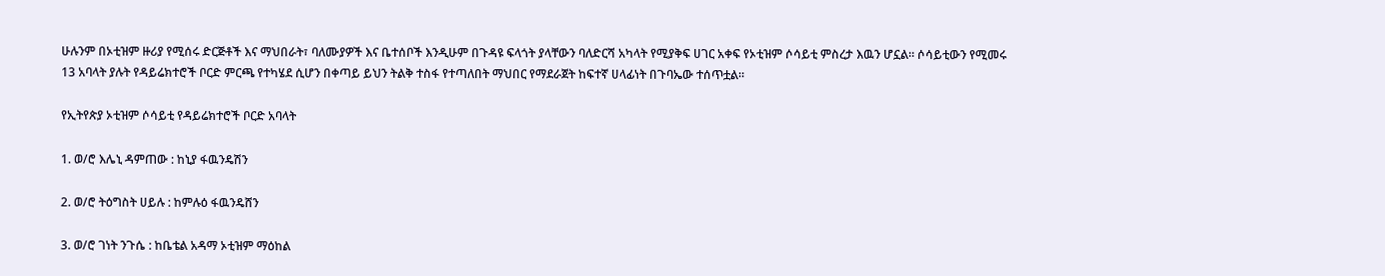ሁሉንም በኦቲዝም ዙሪያ የሚሰሩ ድርጅቶች እና ማህበራት፣ ባለሙያዎች እና ቤተሰቦች እንዲሁም በጉዳዩ ፍላጎት ያላቸውን ባለድርሻ አካላት የሚያቅፍ ሀገር አቀፍ የኦቲዝም ሶሳይቲ ምስረታ እዉን ሆኗል። ሶሳይቲውን የሚመሩ 13 አባላት ያሉት የዳይሬክተሮች ቦርድ ምርጫ የተካሄደ ሲሆን በቀጣይ ይህን ትልቅ ተስፋ የተጣለበት ማህበር የማደራጀት ከፍተኛ ሀላፊነት በጉባኤው ተሰጥቷል።

የኢትየጵያ ኦቲዝም ሶሳይቲ የዳይሬክተሮች ቦርድ አባላት

1. ወ/ሮ እሌኒ ዳምጠው : ከኒያ ፋዉንዴሽን

2. ወ/ሮ ትዕግስት ሀይሉ : ከምሉዕ ፋዉንዴሸን

3. ወ/ሮ ገነት ንጉሴ : ከቤቴል አዳማ ኦቲዝም ማዕከል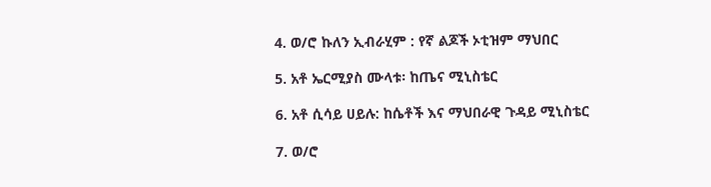4. ወ/ሮ ኩለን ኢብራሂም : የኛ ልጆች ኦቲዝም ማህበር

5. አቶ ኤርሚያስ ሙላቱ፡ ከጤና ሚኒስቴር

6. አቶ ሲሳይ ሀይሉ: ከሴቶች እና ማህበራዊ ጉዳይ ሚኒስቴር

7. ወ/ሮ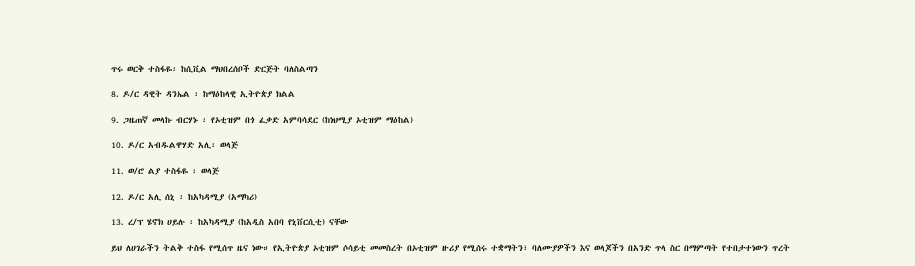ጥሩ ወርቅ ተስፋዬ፡ ከሲቪል ማህበረሰቦች ድርጅት ባለስልጣን

8. ዶ/ር ዳዊት ዳንኤል ፡ ከማዕከላዊ ኢትዮጵያ ክልል

9. ጋዜጠኛ መላኩ ብርሃኑ ፡ የኦቲዝም በጎ ፈቃድ አምባሳደር (ከነህሚያ ኦቲዝም ማዕከል)

10. ዶ/ር አብዱልዋሃድ አሊ፡ ወላጅ

11. ወ/ሮ ልያ ተስፋዬ ፡ ወላጅ

12. ዶ/ር አሊ ሰኒ ፡ ከአካዳሚያ (አማካሪ)

13. ረ/ፕ ሄኖክ ሀይሉ ፡ ከአካዳሚያ (ከአዲስ አበባ የኒቨርሲቲ) ናቸው

ይህ ለሀገራችን ትልቅ ተስፋ የሚሰጥ ዜና ነው። የኢትዮጵያ ኦቲዝም ሶሳይቲ መመስረት በኦቲዝም ዙሪያ የሚሰሩ ተቋማትን፣ ባለሙያዎችን እና ወላጆችን በአንድ ጥላ ስር በማምጣት የተበታተነውን ጥረት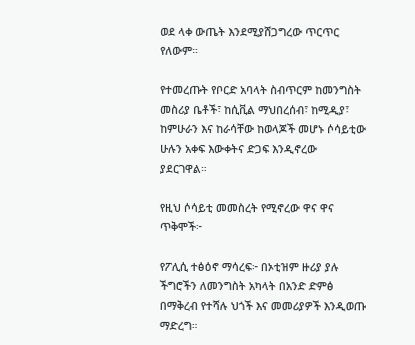ወደ ላቀ ውጤት እንደሚያሸጋግረው ጥርጥር የለውም።

የተመረጡት የቦርድ አባላት ስብጥርም ከመንግስት መስሪያ ቤቶች፣ ከሲቪል ማህበረሰብ፣ ከሚዲያ፣ ከምሁራን እና ከራሳቸው ከወላጆች መሆኑ ሶሳይቲው ሁሉን አቀፍ እውቀትና ድጋፍ እንዲኖረው ያደርገዋል።

የዚህ ሶሳይቲ መመስረት የሚኖረው ዋና ዋና ጥቅሞች፦

የፖሊሲ ተፅዕኖ ማሳረፍ፦ በኦቲዝም ዙሪያ ያሉ ችግሮችን ለመንግስት አካላት በአንድ ድምፅ በማቅረብ የተሻሉ ህጎች እና መመሪያዎች እንዲወጡ ማድረግ።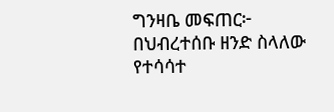ግንዛቤ መፍጠር፦ በህብረተሰቡ ዘንድ ስላለው የተሳሳተ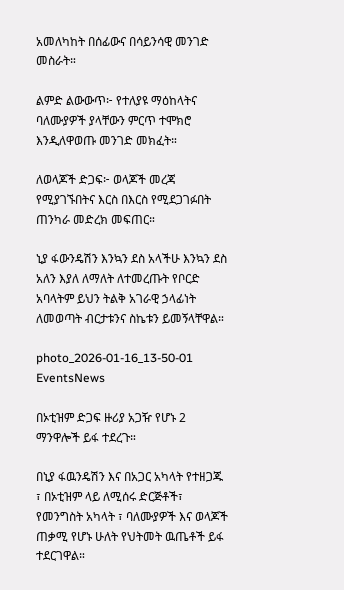አመለካከት በሰፊውና በሳይንሳዊ መንገድ መስራት።

ልምድ ልውውጥ፦ የተለያዩ ማዕከላትና ባለሙያዎች ያላቸውን ምርጥ ተሞክሮ እንዲለዋወጡ መንገድ መክፈት።

ለወላጆች ድጋፍ፦ ወላጆች መረጃ የሚያገኙበትና እርስ በእርስ የሚደጋገፉበት ጠንካራ መድረክ መፍጠር።

ኒያ ፋውንዴሽን እንኳን ደስ አላችሁ እንኳን ደስ አለን እያለ ለማለት ለተመረጡት የቦርድ አባላትም ይህን ትልቅ አገራዊ ኃላፊነት ለመወጣት ብርታቱንና ስኬቱን ይመኝላቸዋል።

photo_2026-01-16_13-50-01
EventsNews

በኦቲዝም ድጋፍ ዙሪያ አጋዥ የሆኑ 2 ማንዋሎች ይፋ ተደረጉ።

በኒያ ፋዉንዴሽን እና በአጋር አካላት የተዘጋጁ ፣ በኦቲዝም ላይ ለሚሰሩ ድርጅቶች፣ የመንግስት አካላት ፣ ባለሙያዎች እና ወላጆች ጠቃሚ የሆኑ ሁለት የህትመት ዉጤቶች ይፋ ተደርገዋል።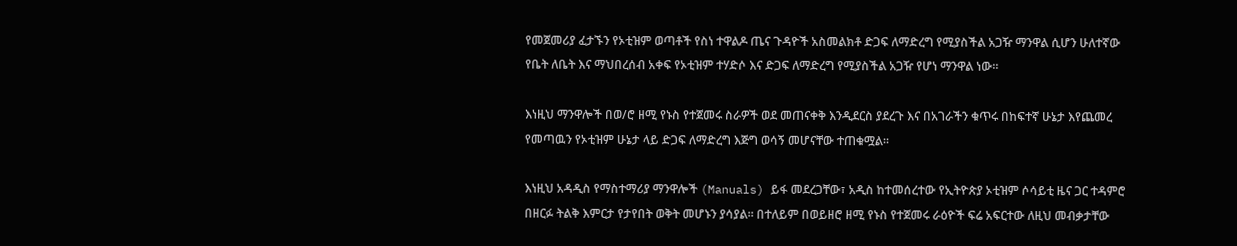የመጀመሪያ ፈታኙን የኦቲዝም ወጣቶች የስነ ተዋልዶ ጤና ጉዳዮች አስመልክቶ ድጋፍ ለማድረግ የሚያስችል አጋዥ ማንዋል ሲሆን ሁለተኛው የቤት ለቤት እና ማህበረሰብ አቀፍ የኦቲዝም ተሃድሶ እና ድጋፍ ለማድረግ የሚያስችል አጋዥ የሆነ ማንዋል ነው።

እነዚህ ማንዋሎች በወ/ሮ ዘሚ የኑስ የተጀመሩ ስራዎች ወደ መጠናቀቅ እንዲደርስ ያደረጉ እና በአገራችን ቁጥሩ በከፍተኛ ሁኔታ እየጨመረ የመጣዉን የኦቲዝም ሁኔታ ላይ ድጋፍ ለማድረግ እጅግ ወሳኝ መሆናቸው ተጠቁሟል።

እነዚህ አዳዲስ የማስተማሪያ ማንዋሎች (Manuals) ይፋ መደረጋቸው፣ አዲስ ከተመሰረተው የኢትዮጵያ ኦቲዝም ሶሳይቲ ዜና ጋር ተዳምሮ በዘርፉ ትልቅ እምርታ የታየበት ወቅት መሆኑን ያሳያል። በተለይም በወይዘሮ ዘሚ የኑስ የተጀመሩ ራዕዮች ፍሬ አፍርተው ለዚህ መብቃታቸው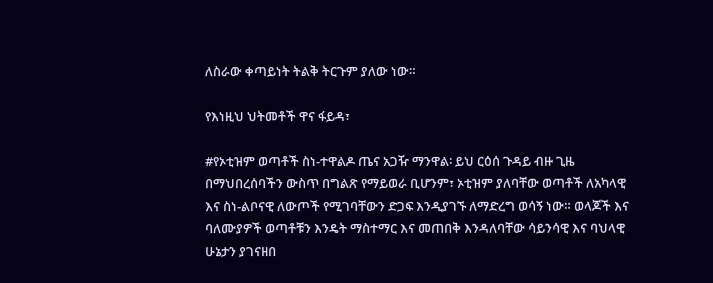ለስራው ቀጣይነት ትልቅ ትርጉም ያለው ነው።

የእነዚህ ህትመቶች ዋና ፋይዳ፣

#የኦቲዝም ወጣቶች ስነ-ተዋልዶ ጤና አጋዥ ማንዋል፡ ይህ ርዕሰ ጉዳይ ብዙ ጊዜ በማህበረሰባችን ውስጥ በግልጽ የማይወራ ቢሆንም፣ ኦቲዝም ያለባቸው ወጣቶች ለአካላዊ እና ስነ-ልቦናዊ ለውጦች የሚገባቸውን ድጋፍ እንዲያገኙ ለማድረግ ወሳኝ ነው። ወላጆች እና ባለሙያዎች ወጣቶቹን እንዴት ማስተማር እና መጠበቅ እንዳለባቸው ሳይንሳዊ እና ባህላዊ ሁኔታን ያገናዘበ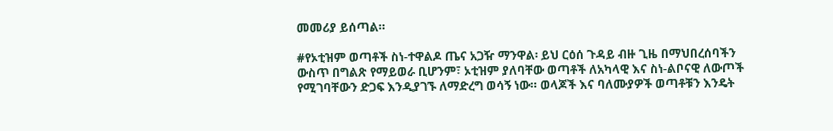መመሪያ ይሰጣል።

#የኦቲዝም ወጣቶች ስነ-ተዋልዶ ጤና አጋዥ ማንዋል፡ ይህ ርዕሰ ጉዳይ ብዙ ጊዜ በማህበረሰባችን ውስጥ በግልጽ የማይወራ ቢሆንም፣ ኦቲዝም ያለባቸው ወጣቶች ለአካላዊ እና ስነ-ልቦናዊ ለውጦች የሚገባቸውን ድጋፍ እንዲያገኙ ለማድረግ ወሳኝ ነው። ወላጆች እና ባለሙያዎች ወጣቶቹን እንዴት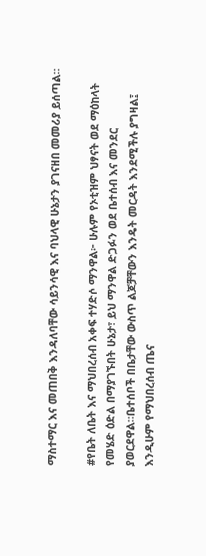ማስተማር እና መጠበቅ እንዳለባቸው ሳይንሳዊ እና ባህላዊ ሁኔታን ያገናዘበ መመሪያ ይሰጣል።

#የቤት ለቤት እና ማህበረሰብ አቀፍ ተሃድሶ ማንዋል፦ ሁሉም የኦቲዝም ህፃናት ወደ ማዕከላት የመሄድ ዕድል በማያገኙበት ሁኔታ፣ ይህ ማንዋል ድጋፉን ወደ ቤተሰብ እና መንደር ያወርደዋል።ቤተሰቦች በቤታቸው ውስጥ ልጆቻቸውን እንዴት መርዳት እንደሚችሉ ያግዛል፤ እንዲሁም የማህበረሰብ ጤና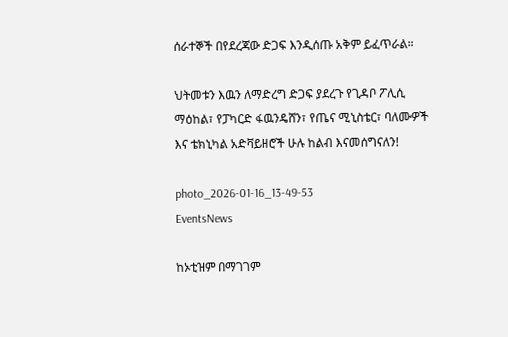ሰራተኞች በየደረጃው ድጋፍ እንዲሰጡ አቅም ይፈጥራል።

ህትመቱን እዉን ለማድረግ ድጋፍ ያደረጉ የጊዳቦ ፖሊሲ ማዕከል፣ የፓካርድ ፋዉንዴሸን፣ የጤና ሚኒስቴር፣ ባለሙዎች እና ቴክኒካል አድቫይዘሮች ሁሉ ከልብ እናመሰግናለን!

photo_2026-01-16_13-49-53
EventsNews

ከኦቲዝም በማገገም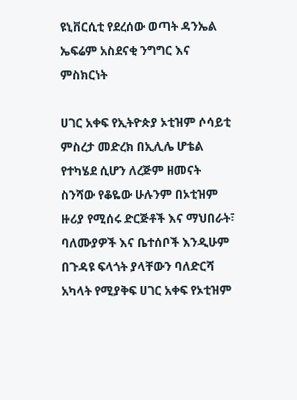ዩኒቨርሲቲ የደረሰው ወጣት ዳንኤል ኤፍሬም አስደናቂ ንግግር እና ምስክርነት

ሀገር አቀፍ የኢትዮጵያ ኦቲዝም ሶሳይቲ ምስረታ መድረክ በኢሊሌ ሆቴል የተካሄደ ሲሆን ለረጅም ዘመናት ስንሻው የቆዬው ሁሉንም በኦቲዝም ዙሪያ የሚሰሩ ድርጅቶች እና ማህበራት፣ ባለሙያዎች እና ቤተሰቦች እንዲሁም በጉዳዩ ፍላጎት ያላቸውን ባለድርሻ አካላት የሚያቅፍ ሀገር አቀፍ የኦቲዝም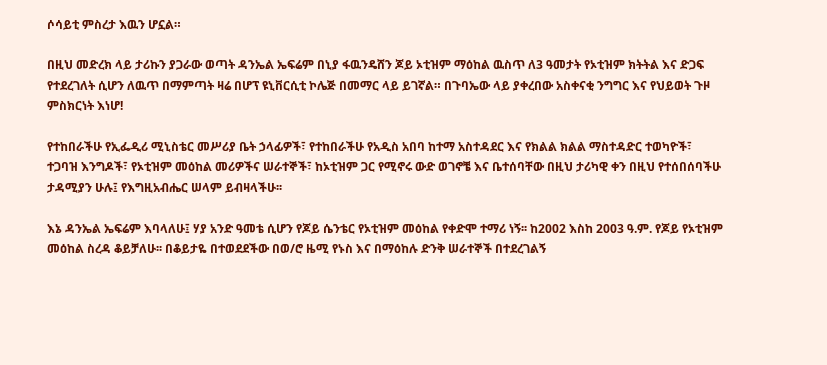ሶሳይቲ ምስረታ እዉን ሆኗል።

በዚህ መድረክ ላይ ታሪኩን ያጋራው ወጣት ዳንኤል ኤፍሬም በኒያ ፋዉንዴሸን ጆይ ኦቲዝም ማዕከል ዉስጥ ለ3 ዓመታት የኦቲዝም ክትትል እና ድጋፍ የተደረገለት ሲሆን ለዉጥ በማምጣት ዛሬ በሆፕ ዩኒቨርሲቲ ኮሌጅ በመማር ላይ ይገኛል። በጉባኤው ላይ ያቀረበው አስቀናቂ ንግግር እና የህይወት ጉዞ ምስክርነት እነሆ!

የተከበራችሁ የኢፌዲሪ ሚኒስቴር መሥሪያ ቤት ኃላፊዎች፣ የተከበራችሁ የአዲስ አበባ ከተማ አስተዳደር እና የክልል ክልል ማስተዳድር ተወካዮች፣ ተጋባዝ እንግዶች፣ የኦቲዝም መዕከል መሪዎችና ሠራተኞች፣ ከኦቲዝም ጋር የሚኖሩ ውድ ወገኖቼ እና ቤተሰባቸው በዚህ ታሪካዊ ቀን በዚህ የተሰበሰባችሁ ታዳሚያን ሁሉ፤ የእግዚአብሔር ሠላም ይብዛላችሁ፡፡

እኔ ዳንኤል ኤፍሬም እባላለሁ፤ ሃያ አንድ ዓመቴ ሲሆን የጆይ ሴንቴር የኦቲዝም መዕከል የቀድሞ ተማሪ ነኝ፡፡ ከ2002 እስከ 2003 ዓ.ም. የጆይ የኦቲዝም መዕከል ስረዳ ቆይቻለሁ፡፡ በቆይታዬ በተወደደችው በወ/ሮ ዜሚ የኑስ እና በማዕከሉ ድንቅ ሠራተኞች በተደረገልኝ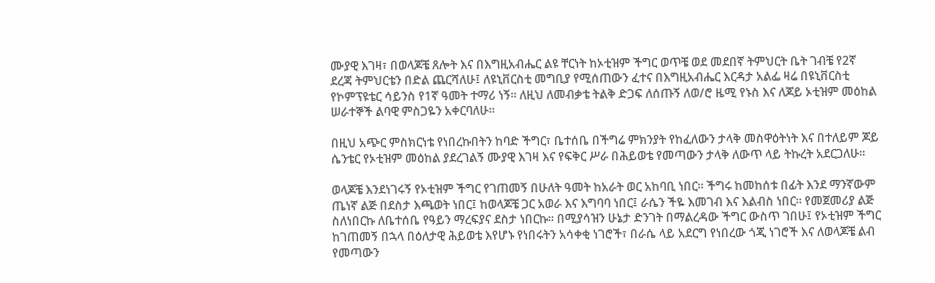ሙያዊ እገዛ፣ በወላጆቼ ጸሎት እና በእግዚአብሔር ልዩ ቸርነት ከኦቲዝም ችግር ወጥቼ ወደ መደበኛ ትምህርት ቤት ገብቼ የ2ኛ ደረጃ ትምህርቴን በድል ጨርሻለሁ፤ ለዩኒቨርስቲ መግቢያ የሚሰጠውን ፈተና በእግዚአብሔር እርዳታ አልፌ ዛሬ በዩኒቨርስቲ የኮምፕዩቴር ሳይንስ የ1ኛ ዓመት ተማሪ ነኝ፡፡ ለዚህ ለመብቃቴ ትልቅ ድጋፍ ለሰጡኝ ለወ/ሮ ዜሚ የኑስ እና ለጆይ ኦቲዝም መዕከል ሠራተኞች ልባዊ ምስጋዬን አቀርባለሁ፡፡

በዚህ አጭር ምስክርነቴ የነበረኩበትን ከባድ ችግር፣ ቤተሰቤ በችግሬ ምክንያት የከፈለውን ታላቅ መስዋዕትነት እና በተለይም ጆይ ሴንቴር የኦቲዝም መዕከል ያደረገልኝ ሙያዊ እገዛ እና የፍቅር ሥራ በሕይወቴ የመጣውን ታላቅ ለውጥ ላይ ትኩረት አደርጋለሁ፡፡

ወላጆቼ እንደነገሩኝ የኦቲዝም ችግር የገጠመኝ በሁለት ዓመት ከአራት ወር አከባቢ ነበር፡፡ ችግሩ ከመከሰቱ በፊት እንደ ማንኛውም ጤነኛ ልጅ በደስታ እጫወት ነበር፤ ከወላጆቼ ጋር አወራ እና እግባባ ነበር፤ ራሴን ችዬ እመገብ እና እልብስ ነበር፡፡ የመጀመሪያ ልጅ ስለነበርኩ ለቤተሰቤ የዓይን ማረፍያና ደስታ ነበርኩ፡፡ በሚያሳዝን ሁኔታ ድንገት በማልረዳው ችግር ውስጥ ገበሁ፤ የኦቲዝም ችግር ከገጠመኝ በኋላ በዕለታዊ ሕይወቴ እየሆኑ የነበሩትን አሳቀቂ ነገሮች፣ በራሴ ላይ አደርግ የነበረው ጎጂ ነገሮች እና ለወላጆቼ ልብ የመጣውን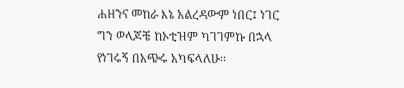ሐዘንና መከራ እኔ አልረዳውም ነበር፤ ነገር ግን ወላጆቼ ከኦቲዝም ካገገምኩ በኋላ የነገሩኝ በአጭሩ አካፍላለሁ፡፡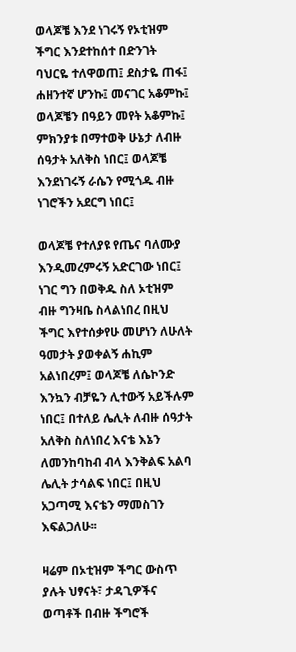ወላጆቼ እንደ ነገሩኝ የኦቲዝም ችግር እንደተከሰተ በድንገት ባህርዬ ተለዋወጠ፤ ደስታዬ ጠፋ፤ ሐዘንተኛ ሆንኩ፤ መናገር አቆምኩ፤ ወላጆቼን በዓይን መየት አቆምኩ፤ ምክንያቱ በማተወቅ ሁኔታ ለብዙ ሰዓታት አለቅስ ነበር፤ ወላጆቼ እንደነገሩኝ ራሴን የሚጎዱ ብዙ ነገሮችን አደርግ ነበር፤

ወላጆቼ የተለያዩ የጤና ባለሙያ እንዲመረምሩኝ አድርገው ነበር፤ ነገር ግን በወቅዱ ስለ ኦቲዝም ብዙ ግንዛቤ ስላልነበረ በዚህ ችግር እየተሰቃየሁ መሆነን ለሁለት ዓመታት ያወቀልኝ ሐኪም አልነበረም፤ ወላጆቼ ለሴኮንድ እንኳን ብቻዬን ሊተውኝ አይችሉም ነበር፤ በተለይ ሌሊት ለብዙ ሰዓታት አለቅስ ስለነበረ እናቴ እኔን ለመንከባከብ ብላ እንቅልፍ አልባ ሌሊት ታሳልፍ ነበር፤ በዚህ አጋጣሚ እናቴን ማመስገን እፍልጋለሁ፡፡

ዛሬም በኦቲዝም ችግር ውስጥ ያሉት ህፃናት፣ ታዳጊዎችና ወጣቶች በብዙ ችግሮች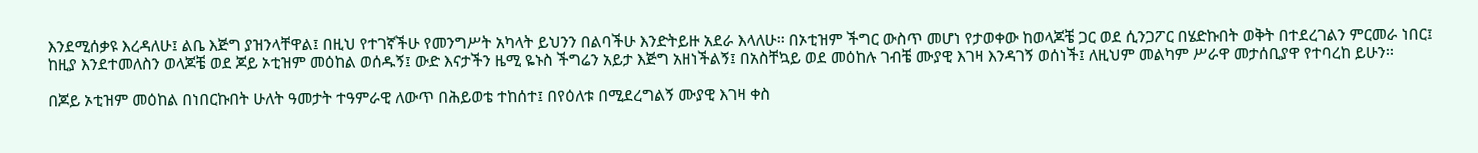እንደሚሰቃዩ እረዳለሁ፤ ልቤ እጅግ ያዝንላቸዋል፤ በዚህ የተገኛችሁ የመንግሥት አካላት ይህንን በልባችሁ እንድትይዙ አደራ እላለሁ፡፡ በኦቲዝም ችግር ውስጥ መሆነ የታወቀው ከወላጆቼ ጋር ወደ ሲንጋፖር በሄድኩበት ወቅት በተደረገልን ምርመራ ነበር፤ ከዚያ እንደተመለስን ወላጆቼ ወደ ጆይ ኦቲዝም መዕከል ወሰዱኝ፤ ውድ እናታችን ዜሚ ዬኑስ ችግሬን አይታ እጅግ አዘነችልኝ፤ በአስቸኳይ ወደ መዕከሉ ገብቼ ሙያዊ እገዛ እንዳገኝ ወሰነች፤ ለዚህም መልካም ሥራዋ መታሰቢያዋ የተባረከ ይሁን፡፡

በጆይ ኦቲዝም መዕከል በነበርኩበት ሁለት ዓመታት ተዓምራዊ ለውጥ በሕይወቴ ተከሰተ፤ በየዕለቱ በሚደረግልኝ ሙያዊ እገዛ ቀስ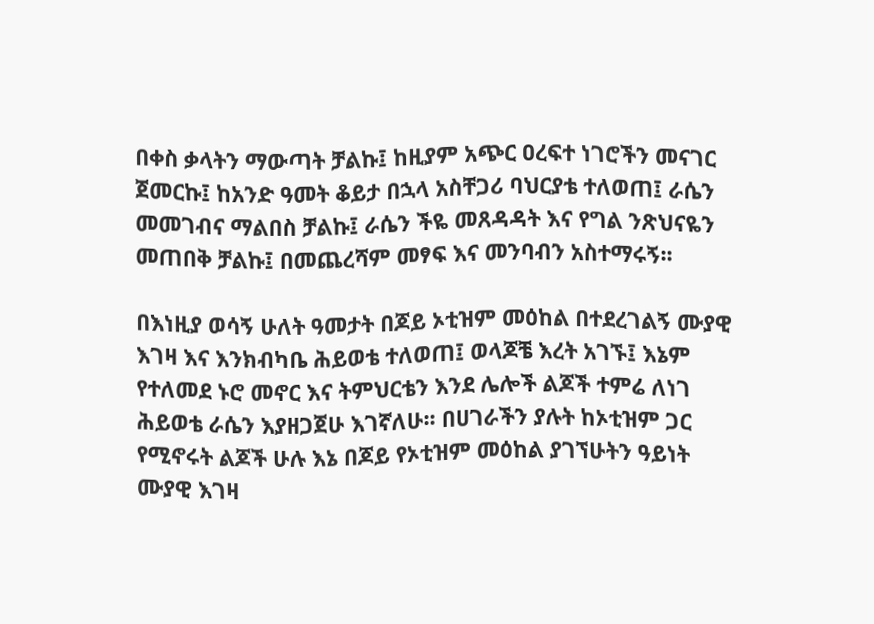በቀስ ቃላትን ማውጣት ቻልኩ፤ ከዚያም አጭር ዐረፍተ ነገሮችን መናገር ጀመርኩ፤ ከአንድ ዓመት ቆይታ በኋላ አስቸጋሪ ባህርያቴ ተለወጠ፤ ራሴን መመገብና ማልበስ ቻልኩ፤ ራሴን ችዬ መጸዳዳት እና የግል ንጽህናዬን መጠበቅ ቻልኩ፤ በመጨረሻም መፃፍ እና መንባብን አስተማሩኝ፡፡

በእነዚያ ወሳኝ ሁለት ዓመታት በጆይ ኦቲዝም መዕከል በተደረገልኝ ሙያዊ እገዛ እና እንክብካቤ ሕይወቴ ተለወጠ፤ ወላጆቼ እረት አገኙ፤ እኔም የተለመደ ኑሮ መኖር እና ትምህርቴን እንደ ሌሎች ልጆች ተምሬ ለነገ ሕይወቴ ራሴን እያዘጋጀሁ እገኛለሁ፡፡ በሀገራችን ያሉት ከኦቲዝም ጋር የሚኖሩት ልጆች ሁሉ እኔ በጆይ የኦቲዝም መዕከል ያገኘሁትን ዓይነት ሙያዊ እገዛ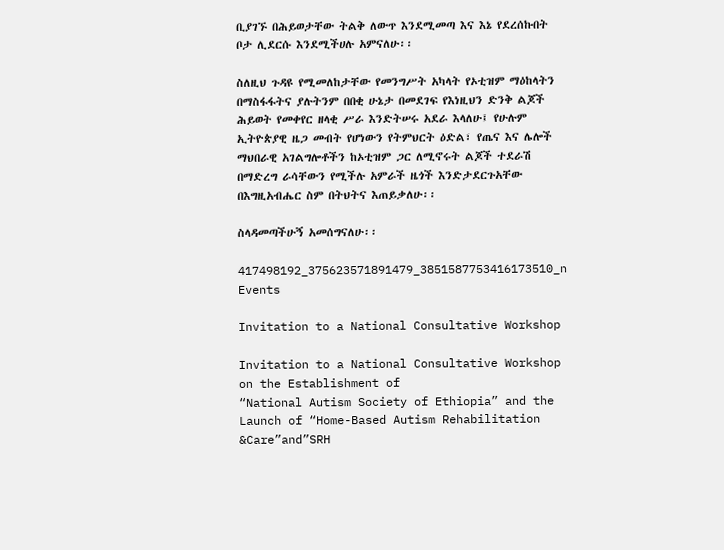ቢያገኙ በሕይወታቸው ትልቅ ለውጥ እንደሚመጣ እና እኔ የደረሰኩበት ቦታ ሊደርሱ እንደሚችሀሉ አምናለሁ፡፡

ስለዚህ ጉዳዩ የሚመለከታቸው የመንግሥት አካላት የኦቲዝም ማዕከላትን በማስፋፋትና ያሉትንም በበቂ ሁኔታ በመደገፍ የእነዚህን ድንቅ ልጆች ሕይወት የመቀየር ዘላቂ ሥራ እንድትሠሩ አደራ እላለሁ፤ የሁሉም ኢትዮጵያዊ ዜጋ መብት የሆነውን የትምህርት ዕድል፣ የጤና እና ሌሎች ማህበራዊ አገልግሎቶችን ከኦቲዝም ጋር ለሚኖሩት ልጆች ተደራሽ በማድረግ ራሳቸውን የሚችሉ አምራች ዜጎች እንድታደርጉአቸው በእግዚአብሔር ስም በትህትና እጠይቃለሁ፡፡

ስላዳመጣችሁኝ አመሰግናለሁ፡፡

417498192_375623571891479_3851587753416173510_n
Events

Invitation to a National Consultative Workshop

Invitation to a National Consultative Workshop on the Establishment of
“National Autism Society of Ethiopia” and the Launch of “Home-Based Autism Rehabilitation &Care”and”SRH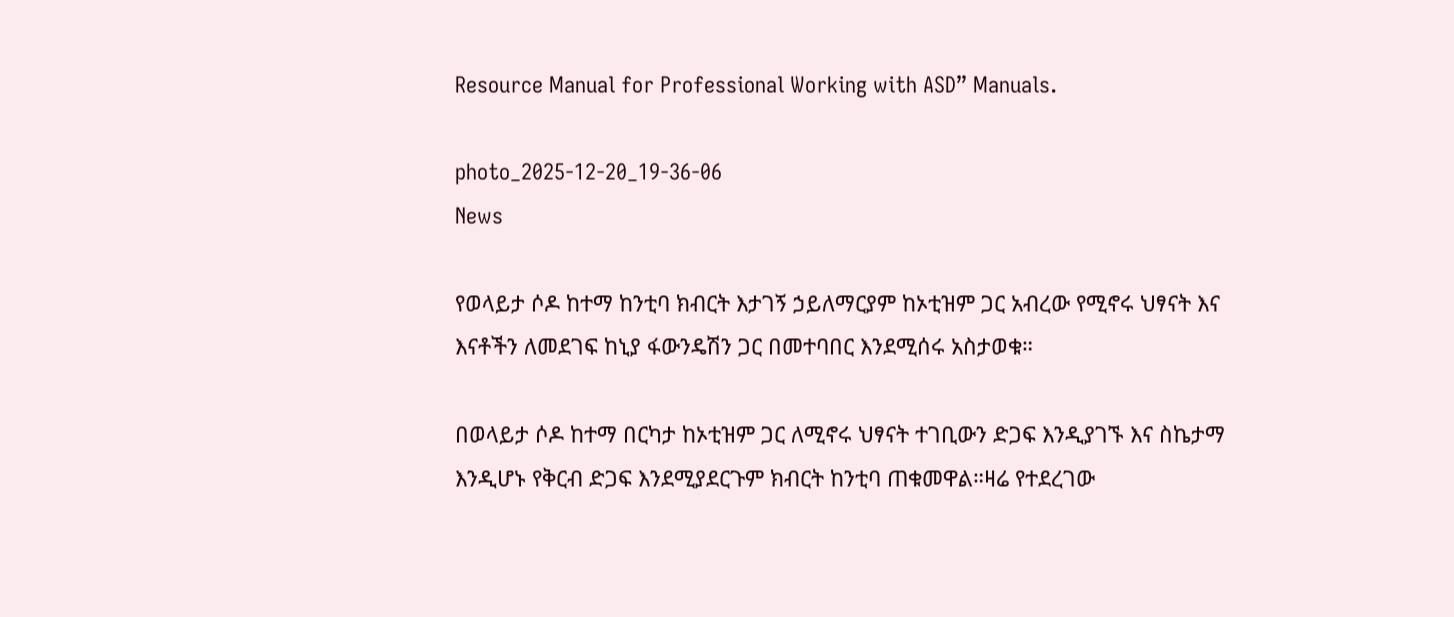Resource Manual for Professional Working with ASD” Manuals.

photo_2025-12-20_19-36-06
News

የወላይታ ሶዶ ከተማ ከንቲባ ክብርት እታገኝ ኃይለማርያም ከኦቲዝም ጋር አብረው የሚኖሩ ህፃናት እና እናቶችን ለመደገፍ ከኒያ ፋውንዴሽን ጋር በመተባበር እንደሚሰሩ አስታወቁ።

በወላይታ ሶዶ ከተማ በርካታ ከኦቲዝም ጋር ለሚኖሩ ህፃናት ተገቢውን ድጋፍ እንዲያገኙ እና ስኬታማ እንዲሆኑ የቅርብ ድጋፍ እንደሚያደርጉም ክብርት ከንቲባ ጠቁመዋል።ዛሬ የተደረገው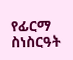የፊርማ ስነስርዓት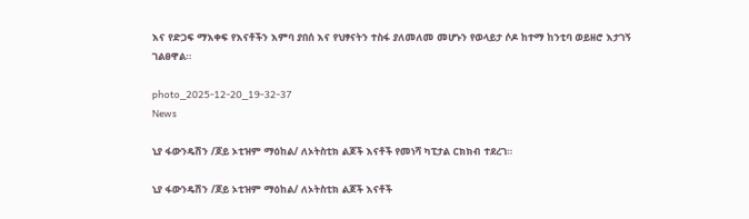እና የድጋፍ ማእቀፍ የእናቶችን እምባ ያበሰ እና የህፃናትን ተስፋ ያለመለመ መሆኑን የወላይታ ሶዶ ከተማ ከንቲባ ወይዘሮ እታገኝ ገልፀዋል።

photo_2025-12-20_19-32-37
News

ኒያ ፋውንዴሽን /ጆይ ኦቲዝም ማዕከል/ ለኦትስቲክ ልጆች እናቶች የመነሻ ካፒታል ርክክብ ተደረገ።

ኒያ ፋውንዴሽን /ጆይ ኦቲዝም ማዕከል/ ለኦትስቲክ ልጆች እናቶች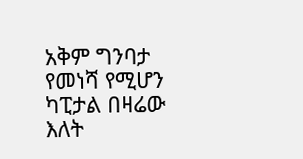አቅም ግንባታ የመነሻ የሚሆን ካፒታል በዛሬው እለት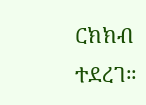ርክክብ ተደረገ።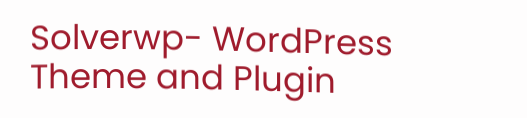Solverwp- WordPress Theme and Plugin